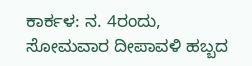ಕಾರ್ಕಳ: ನ. 4ರಂದು, ಸೋಮವಾರ ದೀಪಾವಳಿ ಹಬ್ಬದ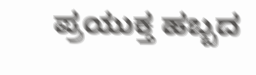ಪ್ರಯುಕ್ತ ಹಬ್ಬದ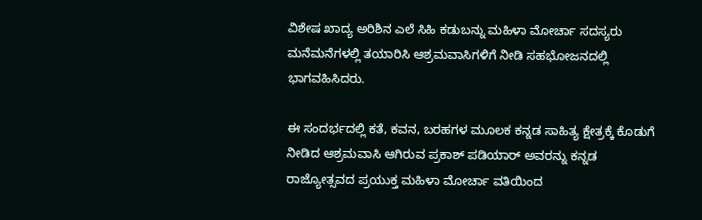ವಿಶೇಷ ಖಾದ್ಯ ಅರಿಶಿನ ಎಲೆ ಸಿಹಿ ಕಡುಬನ್ನು ಮಹಿಳಾ ಮೋರ್ಚಾ ಸದಸ್ಯರು ಮನೆಮನೆಗಳಲ್ಲಿ ತಯಾರಿಸಿ ಆಶ್ರಮವಾಸಿಗಳಿಗೆ ನೀಡಿ ಸಹಭೋಜನದಲ್ಲಿ ಭಾಗವಹಿಸಿದರು.

ಈ ಸಂದರ್ಭದಲ್ಲಿ ಕತೆ, ಕವನ, ಬರಹಗಳ ಮೂಲಕ ಕನ್ನಡ ಸಾಹಿತ್ಯ ಕ್ಷೇತ್ರಕ್ಕೆ ಕೊಡುಗೆ ನೀಡಿದ ಆಶ್ರಮವಾಸಿ ಆಗಿರುವ ಪ್ರಕಾಶ್ ಪಡಿಯಾರ್ ಅವರನ್ನು ಕನ್ನಡ ರಾಜ್ಯೋತ್ಸವದ ಪ್ರಯುಕ್ತ ಮಹಿಳಾ ಮೋರ್ಚಾ ವತಿಯಿಂದ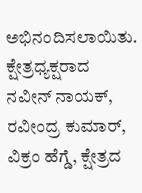ಅಭಿನಂದಿಸಲಾಯಿತು.
ಕ್ಷೇತ್ರಧ್ಯಕ್ಷರಾದ ನವೀನ್ ನಾಯಕ್, ರವೀಂದ್ರ ಕುಮಾರ್, ವಿಕ್ರಂ ಹೆಗ್ಡೆ, ಕ್ಷೇತ್ರದ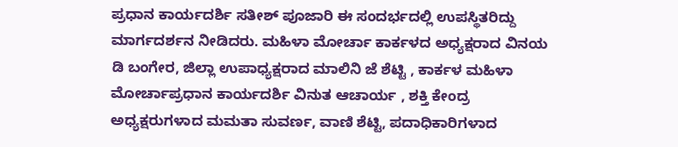ಪ್ರಧಾನ ಕಾರ್ಯದರ್ಶಿ ಸತೀಶ್ ಪೂಜಾರಿ ಈ ಸಂದರ್ಭದಲ್ಲಿ ಉಪಸ್ಥಿತರಿದ್ದು ಮಾರ್ಗದರ್ಶನ ನೀಡಿದರು. ಮಹಿಳಾ ಮೋರ್ಚಾ ಕಾರ್ಕಳದ ಅಧ್ಯಕ್ಷರಾದ ವಿನಯ ಡಿ ಬಂಗೇರ, ಜಿಲ್ಲಾ ಉಪಾಧ್ಯಕ್ಷರಾದ ಮಾಲಿನಿ ಜೆ ಶೆಟ್ಟಿ , ಕಾರ್ಕಳ ಮಹಿಳಾ ಮೋರ್ಚಾಪ್ರಧಾನ ಕಾರ್ಯದರ್ಶಿ ವಿನುತ ಆಚಾರ್ಯ , ಶಕ್ತಿ ಕೇಂದ್ರ ಅಧ್ಯಕ್ಷರುಗಳಾದ ಮಮತಾ ಸುವರ್ಣ, ವಾಣಿ ಶೆಟ್ಟಿ, ಪದಾಧಿಕಾರಿಗಳಾದ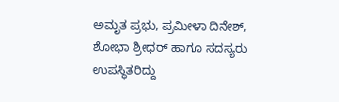ಅಮೃತ ಪ್ರಭು, ಪ್ರಮೀಳಾ ದಿನೇಶ್, ಶೋಭಾ ಶ್ರೀಧರ್ ಹಾಗೂ ಸದಸ್ಯರು ಉಪಸ್ಥಿತರಿದ್ದು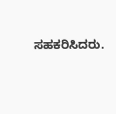ಸಹಕರಿಸಿದರು.